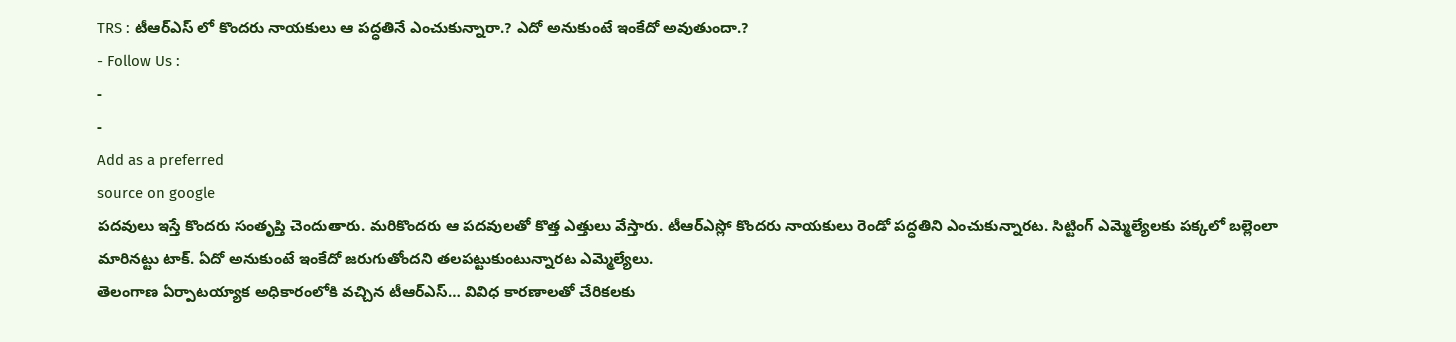TRS : టీఆర్ఎస్ లో కొందరు నాయకులు ఆ పద్ధతినే ఎంచుకున్నారా.? ఎదో అనుకుంటే ఇంకేదో అవుతుందా.?
- Follow Us :
-
-
Add as a preferred
source on google
పదవులు ఇస్తే కొందరు సంతృప్తి చెందుతారు. మరికొందరు ఆ పదవులతో కొత్త ఎత్తులు వేస్తారు. టీఆర్ఎస్లో కొందరు నాయకులు రెండో పద్ధతిని ఎంచుకున్నారట. సిట్టింగ్ ఎమ్మెల్యేలకు పక్కలో బల్లెంలా మారినట్టు టాక్. ఏదో అనుకుంటే ఇంకేదో జరుగుతోందని తలపట్టుకుంటున్నారట ఎమ్మెల్యేలు.
తెలంగాణ ఏర్పాటయ్యాక అధికారంలోకి వచ్చిన టీఆర్ఎస్… వివిధ కారణాలతో చేరికలకు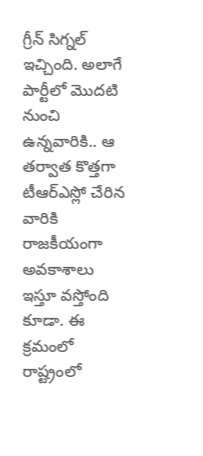గ్రీన్ సిగ్నల్ ఇచ్చింది. అలాగే పార్టీలో మొదటి నుంచి ఉన్నవారికి.. ఆ తర్వాత కొత్తగా టీఆర్ఎస్లో చేరిన వారికి రాజకీయంగా అవకాశాలు ఇస్తూ వస్తోంది కూడా. ఈ క్రమంలో రాష్ట్రంలో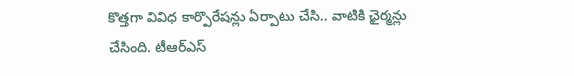కొత్తగా వివిధ కార్పొరేషన్లు ఏర్పాటు చేసి.. వాటికి ఛైర్మన్లు చేసింది. టీఆర్ఎస్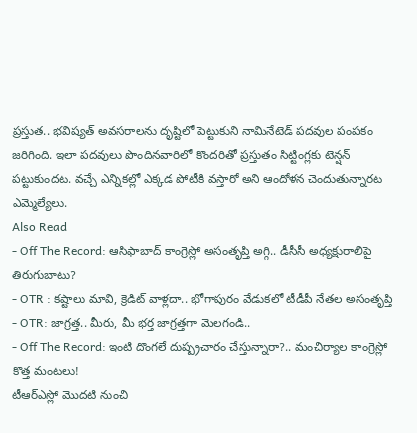ప్రస్తుత.. భవిష్యత్ అవసరాలను దృష్టిలో పెట్టుకుని నామినేటెడ్ పదవుల పంపకం జరిగింది. ఇలా పదవులు పొందినవారిలో కొందరితో ప్రస్తుతం సిట్టింగ్లకు టెన్షన్ పట్టుకుందట. వచ్చే ఎన్నికల్లో ఎక్కడ పోటీకి వస్తారో అని ఆందోళన చెందుతున్నారట ఎమ్మెల్యేలు.
Also Read
- Off The Record: ఆసిఫాబాద్ కాంగ్రెస్లో అసంతృప్తి అగ్గి.. డీసీసీ అధ్యక్షురాలిపై తిరుగుబాటు?
- OTR : కష్టాలు మావి, క్రెడిట్ వాళ్లదా.. భోగాపురం వేడుకలో టీడీపీ నేతల అసంతృప్తి
- OTR: జాగ్రత్త.. మీరు, మీ భర్త జాగ్రత్తగా మెలగండి..
- Off The Record: ఇంటి దొంగలే దుష్ప్రచారం చేస్తున్నారా?.. మంచిర్యాల కాంగ్రెస్లో కొత్త మంటలు!
టీఆర్ఎస్లో మొదటి నుంచి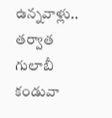ఉన్నవాళ్లు.. తర్వాత గులాబీ కండువా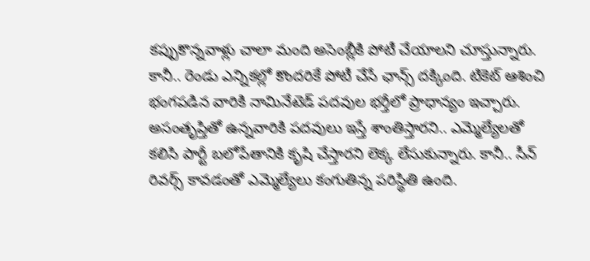కప్పుకొన్నవాళ్లు చాలా మంది అసెంబ్లీకి పోటీ చేయాలని చూస్తున్నారు. కానీ.. రెండు ఎన్నికల్లో కొందరికే పోటీ చేసే ఛాన్స్ దక్కింది. టికెట్ ఆశించి భంగపడిన వారికి నామినేటెడ్ పదవుల భర్తీలో ప్రాధాన్యం ఇచ్చారు. అసంతృప్తితో ఉన్నవారికి పదవులు ఇస్తే శాంతిస్తారని.. ఎమ్మెల్యేలతో కలిసి పార్టీ బలోపేతానికి కృషి చేస్తారని లెక్క లేసుకున్నారు. కానీ.. సీన్ రివర్స్ కావడంతో ఎమ్మెల్యేలు కంగుతిన్న పరిస్థితి ఉంది.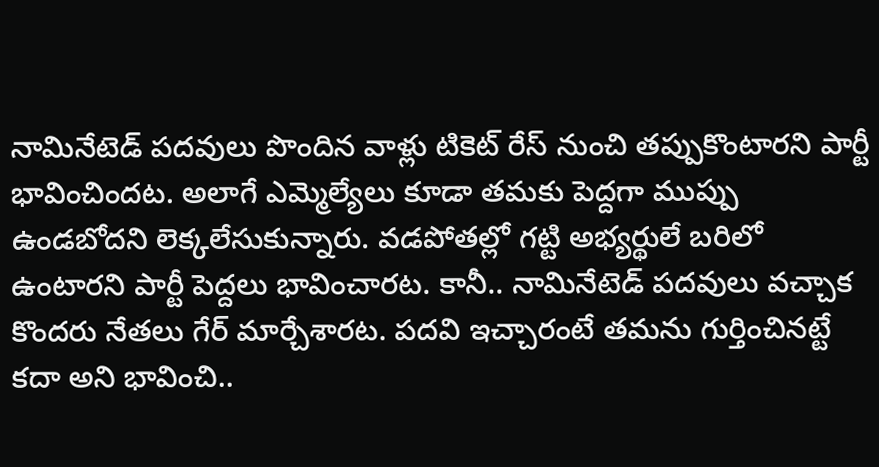నామినేటెడ్ పదవులు పొందిన వాళ్లు టికెట్ రేస్ నుంచి తప్పుకొంటారని పార్టీ భావించిందట. అలాగే ఎమ్మెల్యేలు కూడా తమకు పెద్దగా ముప్పు ఉండబోదని లెక్కలేసుకున్నారు. వడపోతల్లో గట్టి అభ్యర్థులే బరిలో ఉంటారని పార్టీ పెద్దలు భావించారట. కానీ.. నామినేటెడ్ పదవులు వచ్చాక కొందరు నేతలు గేర్ మార్చేశారట. పదవి ఇచ్చారంటే తమను గుర్తించినట్టే కదా అని భావించి..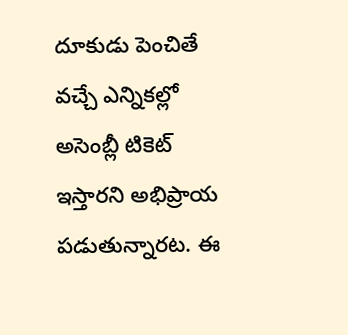దూకుడు పెంచితే వచ్చే ఎన్నికల్లో అసెంబ్లీ టికెట్ ఇస్తారని అభిప్రాయ పడుతున్నారట. ఈ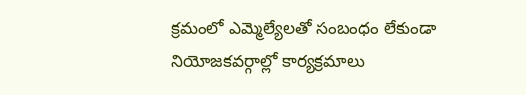క్రమంలో ఎమ్మెల్యేలతో సంబంధం లేకుండా నియోజకవర్గాల్లో కార్యక్రమాలు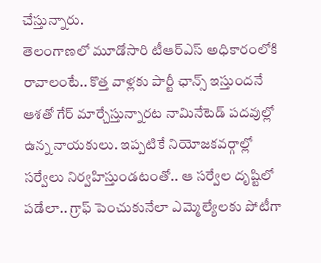చేస్తున్నారు.
తెలంగాణలో మూడోసారి టీఆర్ఎస్ అధికారంలోకి రావాలంటే.. కొత్త వాళ్లకు పార్టీ ఛాన్స్ ఇస్తుందనే ఆశతో గేర్ మార్చేస్తున్నారట నామినేటెడ్ పదవుల్లో ఉన్న నాయకులు. ఇప్పటికే నియోజకవర్గాల్లో సర్వేలు నిర్వహిస్తుండటంతో.. ఆ సర్వేల దృష్టిలో పడేలా.. గ్రాఫ్ పెంచుకునేలా ఎమ్మెల్యేలకు పోటీగా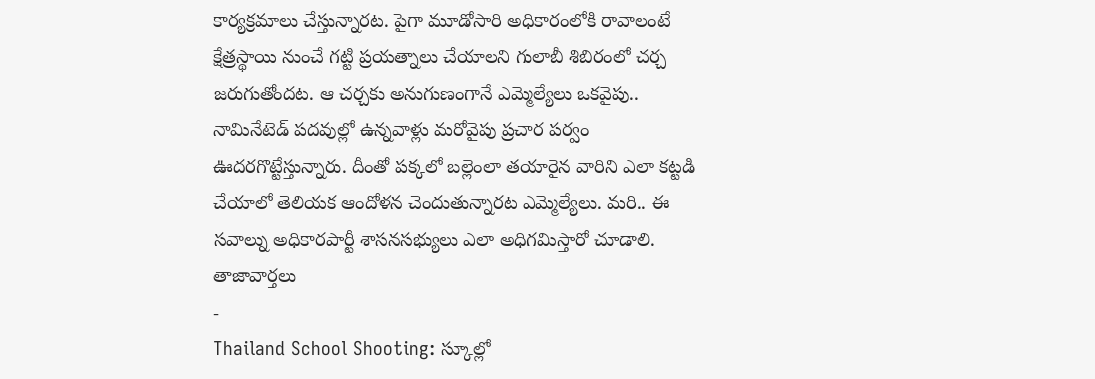కార్యక్రమాలు చేస్తున్నారట. పైగా మూడోసారి అధికారంలోకి రావాలంటే క్షేత్రస్థాయి నుంచే గట్టి ప్రయత్నాలు చేయాలని గులాబీ శిబిరంలో చర్చ జరుగుతోందట. ఆ చర్చకు అనుగుణంగానే ఎమ్మెల్యేలు ఒకవైపు.. నామినేటెడ్ పదవుల్లో ఉన్నవాళ్లు మరోవైపు ప్రచార పర్వం ఊదరగొట్టేస్తున్నారు. దీంతో పక్కలో బల్లెంలా తయారైన వారిని ఎలా కట్టడి చేయాలో తెలియక ఆందోళన చెందుతున్నారట ఎమ్మెల్యేలు. మరి.. ఈ సవాల్ను అధికారపార్టీ శాసనసభ్యులు ఎలా అధిగమిస్తారో చూడాలి.
తాజావార్తలు
-
Thailand School Shooting: స్కూల్లో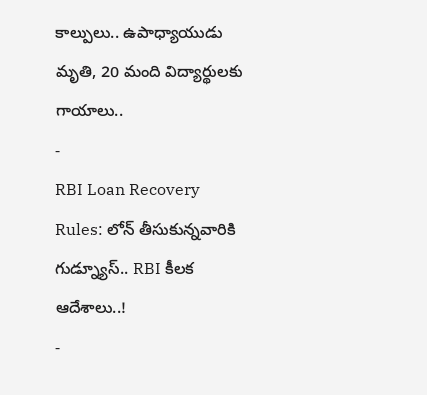కాల్పులు.. ఉపాధ్యాయుడు మృతి, 20 మంది విద్యార్థులకు గాయాలు..
-
RBI Loan Recovery Rules: లోన్ తీసుకున్నవారికి గుడ్న్యూస్.. RBI కీలక ఆదేశాలు..!
-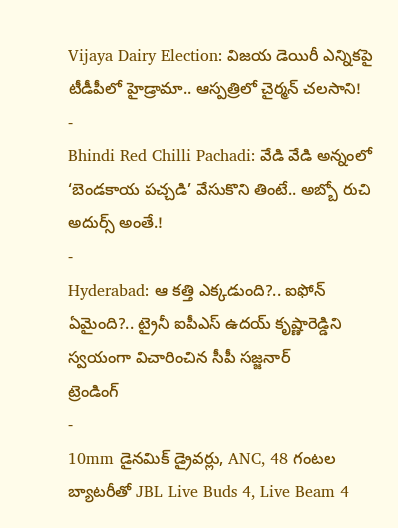Vijaya Dairy Election: విజయ డెయిరీ ఎన్నికపై టీడీపీలో హైడ్రామా.. ఆస్పత్రిలో చైర్మన్ చలసాని!
-
Bhindi Red Chilli Pachadi: వేడి వేడి అన్నంలో ‘బెండకాయ పచ్చడి’ వేసుకొని తింటే.. అబ్బో రుచి అదుర్స్ అంతే.!
-
Hyderabad: ఆ కత్తి ఎక్కడుంది?.. ఐఫోన్ ఏమైంది?.. ట్రైనీ ఐపీఎస్ ఉదయ్ కృష్ణారెడ్డిని స్వయంగా విచారించిన సీపీ సజ్జనార్
ట్రెండింగ్
-
10mm డైనమిక్ డ్రైవర్లు, ANC, 48 గంటల బ్యాటరీతో JBL Live Buds 4, Live Beam 4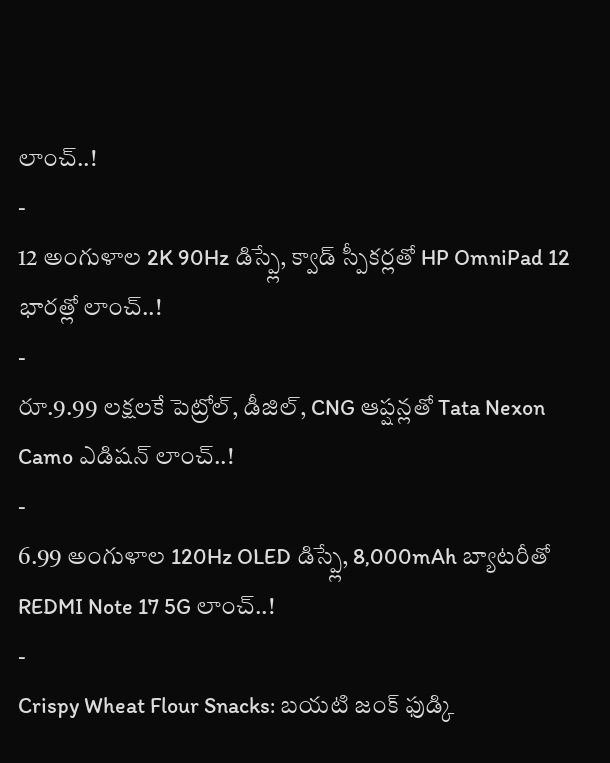లాంచ్..!
-
12 అంగుళాల 2K 90Hz డిస్ప్లే, క్వాడ్ స్పీకర్లతో HP OmniPad 12 భారత్లో లాంచ్..!
-
రూ.9.99 లక్షలకే పెట్రోల్, డీజిల్, CNG ఆప్షన్లతో Tata Nexon Camo ఎడిషన్ లాంచ్..!
-
6.99 అంగుళాల 120Hz OLED డిస్ప్లే, 8,000mAh బ్యాటరీతో REDMI Note 17 5G లాంచ్..!
-
Crispy Wheat Flour Snacks: బయటి జంక్ ఫుడ్కి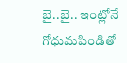బై..బై.. ఇంట్లోనే గోధుమపిండితో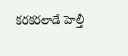కరకరలాడే హెల్తీ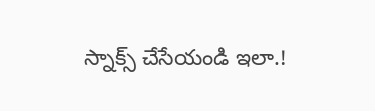స్నాక్స్ చేసేయండి ఇలా.!